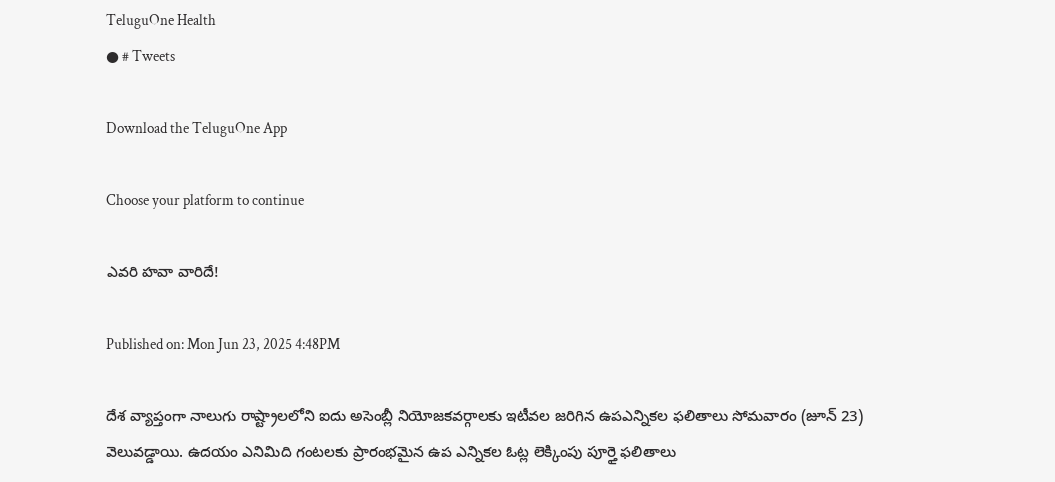TeluguOne Health
● # Tweets

Download the TeluguOne App

Choose your platform to continue

ఎవరి హవా వారిదే!

Published on: Mon Jun 23, 2025 4:48PM

దేశ వ్యాప్తంగా నాలుగు రాష్ట్రాలలోని ఐదు అసెంబ్లీ నియోజకవర్గాలకు ఇటీవల జరిగిన ఉపఎన్నికల ఫలితాలు సోమవారం (జూన్ 23) వెలువడ్డాయి. ఉదయం ఎనిమిది గంటలకు ప్రారంభమైన ఉప ఎన్నికల ఓట్ల లెక్కింపు పూర్తై ఫలితాలు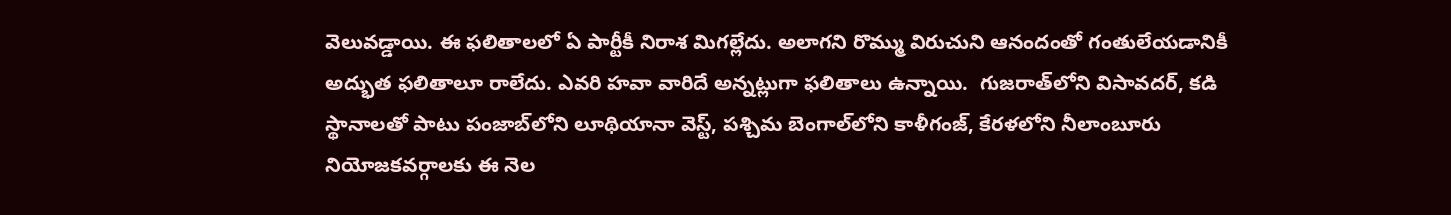వెలువడ్డాయి. ఈ ఫలితాలలో ఏ పార్టీకీ నిరాశ మిగల్లేదు. అలాగని రొమ్ము విరుచుని ఆనందంతో గంతులేయడానికీ అద్భుత ఫలితాలూ రాలేదు. ఎవరి హవా వారిదే అన్నట్లుగా ఫలితాలు ఉన్నాయి.  గుజరాత్‌లోని విసావదర్, కడి స్థానాలతో పాటు పంజాబ్‌లోని లూథియానా వెస్ట్, పశ్చిమ బెంగాల్‌లోని కాళీగంజ్, కేరళలోని నీలాంబూరు నియోజకవర్గాలకు ఈ నెల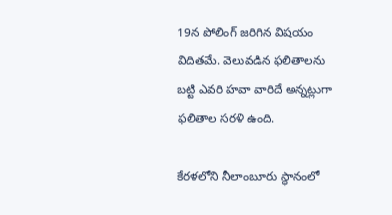19న పోలింగ్ జరిగిన విషయం విదితమే. వెలువడిన ఫలితాలను బట్టి ఎవరి హవా వారిదే అన్నట్లుగా ఫలితాల సరళి ఉంది.

కేరళలోని నీలాంబూరు స్థానంలో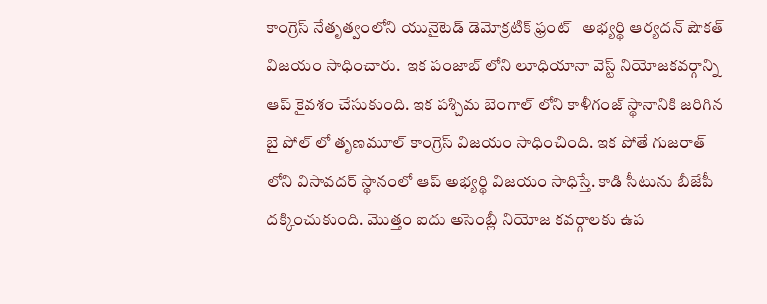కాంగ్రెస్ నేతృత్వంలోని యునైటెడ్ డెమోక్రటిక్ ఫ్రంట్   అభ్యర్థి ఆర్యదన్ షౌకత్ విజయం సాధించారు.  ఇక పంజాబ్ లోని లూధియానా వెస్ట్ నియోజకవర్గాన్ని ఆప్ కైవశం చేసుకుంది. ఇక పశ్చిమ బెంగాల్ లోని కాళీగంజ్ స్థానానికి జరిగిన బై పోల్ లో తృణమూల్ కాంగ్రెస్ విజయం సాధించింది. ఇక పోతే గుజరాత్ లోని విసావదర్ స్థానంలో ఆప్ అభ్యర్థి విజయం సాధిస్తే. కాడి సీటును బీజేపీ దక్కించుకుంది. మొత్తం ఐదు అసెంబ్లీ నియోజ కవర్గాలకు ఉప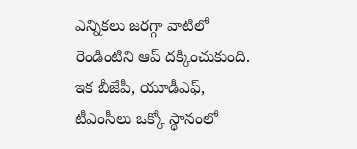ఎన్నికలు జరగ్గా వాటిలో రెండింటిని ఆప్ దక్కించుకుంది. ఇక బీజేపీ, యూడీఎఫ్, టీఎంసీలు ఒక్కో స్థానంలో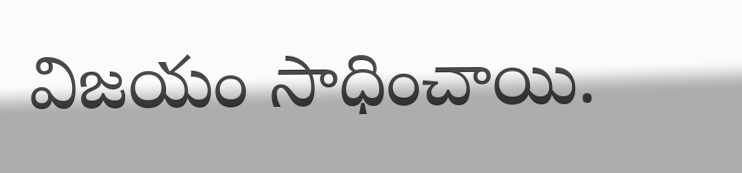విజయం సాధించాయి.